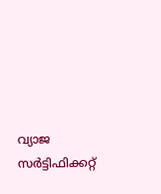വ്യാജ സർട്ടിഫിക്കറ്റ്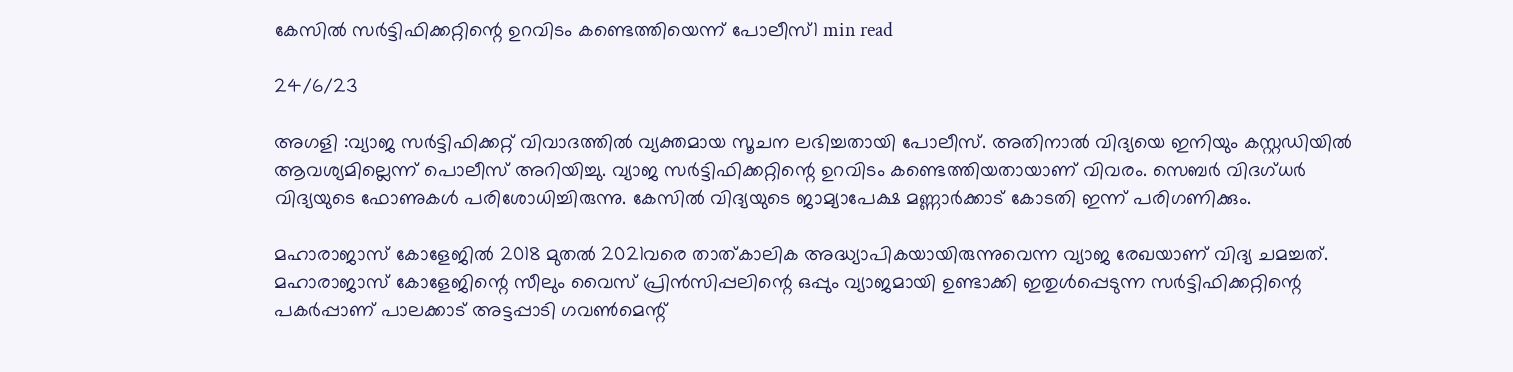കേസിൽ സർട്ടിഫിക്കറ്റിന്റെ ഉറവിടം കണ്ടെത്തിയെന്ന് പോലീസ്1 min read

24/6/23

അഗളി :വ്യാജ സർട്ടിഫിക്കറ്റ് വിവാദത്തിൽ വ്യക്തമായ സൂചന ലഭിച്ചതായി പോലീസ്. അതിനാൽ വിദ്യയെ ഇനിയും കസ്റ്റഡിയില്‍ ആവശ്യമില്ലെന്ന് പൊലീസ് അറിയിച്ചു. വ്യാജ സര്‍ട്ടിഫിക്കറ്റിന്റെ ഉറവിടം കണ്ടെത്തിയതായാണ് വിവരം. സെബര്‍ വിദ‌ഗ്ധര്‍ വിദ്യയുടെ ഫോണുകള്‍ പരിശോധിച്ചിരുന്നു. കേസില്‍ വിദ്യയുടെ ജാമ്യാപേക്ഷ മണ്ണാര്‍ക്കാട് കോടതി ഇന്ന് പരിഗണിക്കും.

മഹാരാജാസ് കോളേജില്‍ 2018 മുതല്‍ 2021വരെ താത്‌കാലിക അദ്ധ്യാപികയായിരുന്നുവെന്ന വ്യാജ രേഖയാണ് വിദ്യ ചമച്ചത്. മഹാരാജാസ് കോളേജിന്റെ സീലും വൈസ് പ്രിൻസിപ്പലിന്റെ ഒപ്പും വ്യാജമായി ഉണ്ടാക്കി ഇതുള്‍പ്പെടുന്ന സര്‍ട്ടിഫിക്കറ്റിന്റെ പകര്‍പ്പാണ് പാലക്കാട് അട്ടപ്പാടി ഗവണ്‍മെന്റ്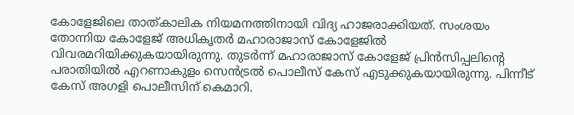കോളേജിലെ താത്‌കാലിക നിയമനത്തിനായി വിദ്യ ഹാജരാക്കിയത്. സംശയം തോന്നിയ കോളേജ് അധികൃതര്‍ മഹാരാജാസ് കോളേജില്‍ വിവരമറിയിക്കുകയായിരുന്നു. തുടര്‍ന്ന് മഹാരാജാസ് കോളേജ് പ്രിൻസിപ്പലിന്റെ പരാതിയില്‍ എറണാകുളം സെൻട്രല്‍ പൊലീസ് കേസ് എടുക്കുകയായിരുന്നു. പിന്നീട് കേസ് അഗളി പൊലീസിന് കെമാറി.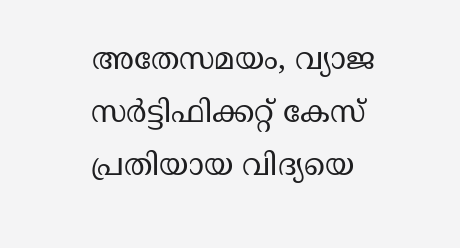അതേസമയം, വ്യാജ സര്‍ട്ടിഫിക്കറ്റ് കേസ് പ്രതിയായ വിദ്യയെ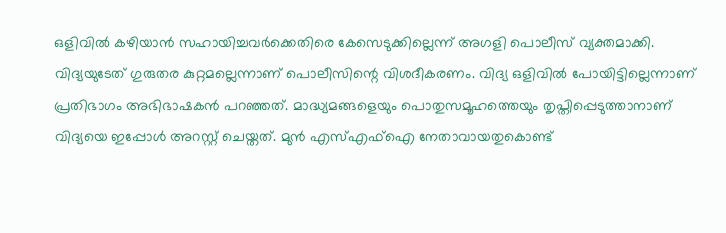ഒളിവില്‍ കഴിയാൻ സഹായിച്ചവര്‍ക്കെതിരെ കേസെടുക്കില്ലെന്ന് അഗളി പൊലീസ് വ്യക്തമാക്കി. വിദ്യയുടേത് ഗുരുതര കുറ്റമല്ലെന്നാണ് പൊലീസിന്റെ വിശദീകരണം. വിദ്യ ഒളിവില്‍ പോയിട്ടില്ലെന്നാണ് പ്രതിഭാഗം അഭിഭാഷകന്‍ പറഞ്ഞത്. മാദ്ധ്യമങ്ങളെയും പൊതുസമൂഹത്തെയും തൃപ്തിപ്പെടുത്താനാണ് വിദ്യയെ ഇപ്പോള്‍ അറസ്റ്റ് ചെയ്തത്. മുന്‍ എസ്‌എഫ്‌ഐ നേതാവായതുകൊണ്ട്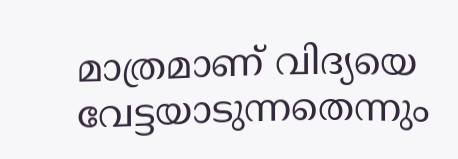മാത്രമാണ് വിദ്യയെ വേട്ടയാടുന്നതെന്നും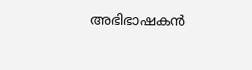അഭിഭാഷകന്‍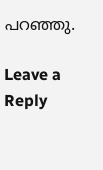പറഞ്ഞു.

Leave a Reply